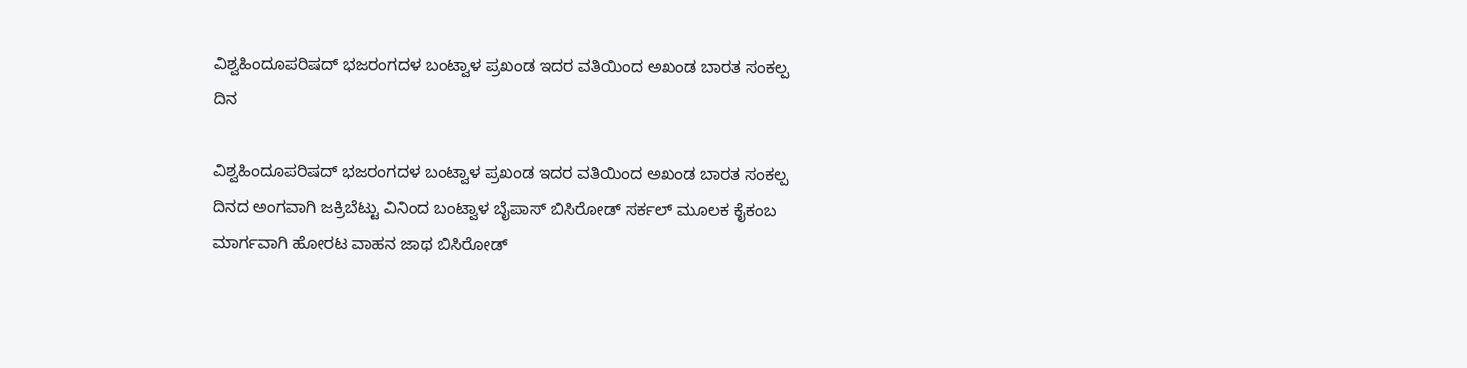ವಿಶ್ವಹಿಂದೂಪರಿಷದ್ ಭಜರಂಗದಳ ಬಂಟ್ವಾಳ ಪ್ರಖಂಡ ಇದರ ವತಿಯಿಂದ ಅಖಂಡ ಬಾರತ ಸಂಕಲ್ಪ ದಿನ

ವಿಶ್ವಹಿಂದೂಪರಿಷದ್ ಭಜರಂಗದಳ ಬಂಟ್ವಾಳ ಪ್ರಖಂಡ ಇದರ ವತಿಯಿಂದ ಅಖಂಡ ಬಾರತ ಸಂಕಲ್ಪ ದಿನದ ಅಂಗವಾಗಿ ಜಕ್ರಿಬೆಟ್ಟು ವಿನಿಂದ ಬಂಟ್ವಾಳ ಬೈಪಾಸ್ ಬಿಸಿರೋಡ್ ಸರ್ಕಲ್ ಮೂಲಕ ಕೈಕಂಬ ಮಾರ್ಗವಾಗಿ ಹೋರಟ ವಾಹನ ಜಾಥ ಬಿಸಿರೋಡ್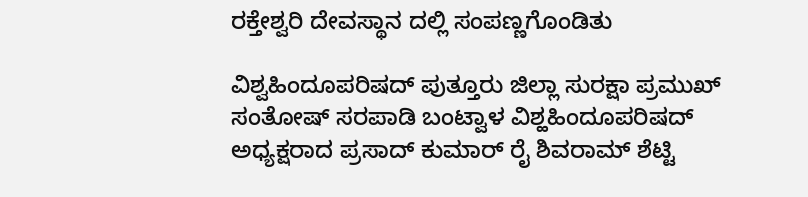ರಕ್ತೇಶ್ವರಿ ದೇವಸ್ಥಾನ ದಲ್ಲಿ ಸಂಪಣ್ಣಗೊಂಡಿತು

ವಿಶ್ವಹಿಂದೂಪರಿಷದ್ ಪುತ್ತೂರು ಜಿಲ್ಲಾ ಸುರಕ್ಷಾ ಪ್ರಮುಖ್ ಸಂತೋಷ್ ಸರಪಾಡಿ ಬಂಟ್ವಾಳ ವಿಶ್ಹಹಿಂದೂಪರಿಷದ್ ಅಧ್ಯಕ್ಷರಾದ ಪ್ರಸಾದ್ ಕುಮಾರ್ ರೈ ಶಿವರಾಮ್ ಶೆಟ್ಟಿ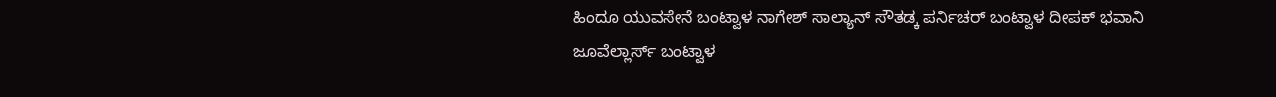ಹಿಂದೂ ಯುವಸೇನೆ ಬಂಟ್ವಾಳ ನಾಗೇಶ್ ಸಾಲ್ಯಾನ್ ಸೌತಡ್ಕ ಪರ್ನಿಚರ್ ಬಂಟ್ವಾಳ ದೀಪಕ್ ಭವಾನಿ ಜೂವೆಲ್ಲಾರ್ಸ್ ಬಂಟ್ವಾಳ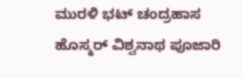ಮುರಳಿ ಭಟ್ ಚಂದ್ರಹಾಸ ಹೊಸ್ಮರ್ ವಿಶ್ವನಾಥ ಪೂಜಾರಿ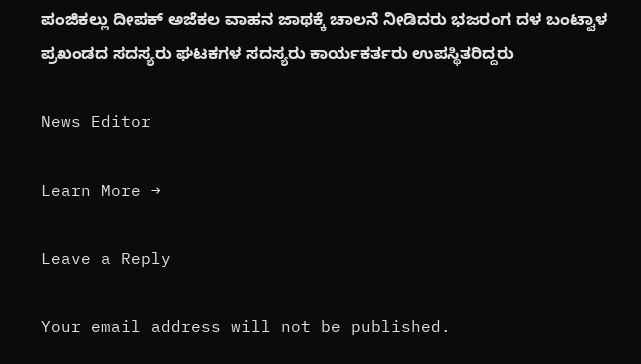ಪಂಜಿಕಲ್ಲು ದೀಪಕ್ ಅಜೆಕಲ ವಾಹನ ಜಾಥಕ್ಕೆ ಚಾಲನೆ ನೀಡಿದರು ಭಜರಂಗ ದಳ ಬಂಟ್ವಾಳ ಪ್ರಖಂಡದ ಸದಸ್ಯರು ಘಟಕಗಳ ಸದಸ್ಯರು ಕಾರ್ಯಕರ್ತರು ಉಪಸ್ಥಿತರಿದ್ದರು

News Editor

Learn More →

Leave a Reply

Your email address will not be published.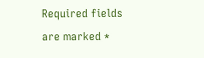Required fields are marked *